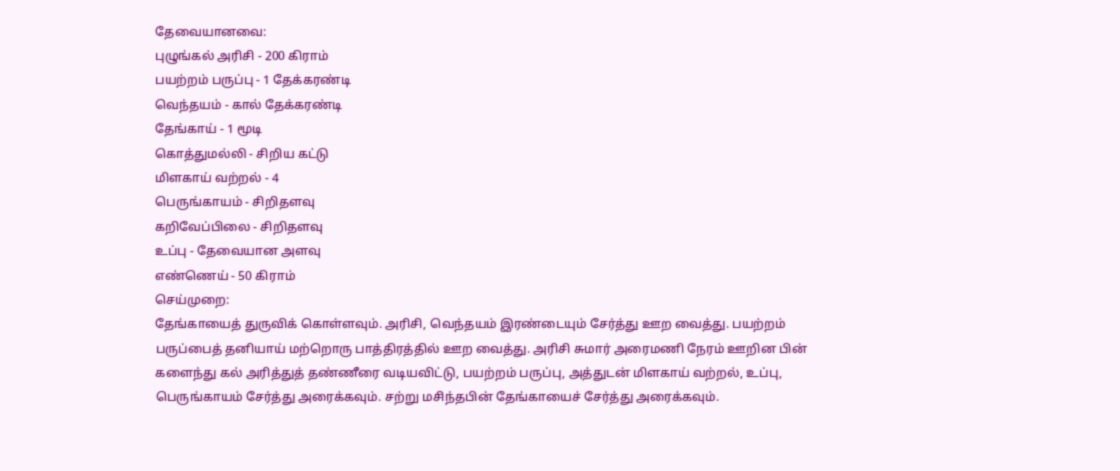தேவையானவை:
புழுங்கல் அரிசி - 200 கிராம்
பயற்றம் பருப்பு - 1 தேக்கரண்டி
வெந்தயம் - கால் தேக்கரண்டி
தேங்காய் - 1 மூடி
கொத்துமல்லி - சிறிய கட்டு
மிளகாய் வற்றல் - 4
பெருங்காயம் - சிறிதளவு
கறிவேப்பிலை - சிறிதளவு
உப்பு - தேவையான அளவு
எண்ணெய் - 50 கிராம்
செய்முறை:
தேங்காயைத் துருவிக் கொள்ளவும். அரிசி, வெந்தயம் இரண்டையும் சேர்த்து ஊற வைத்து. பயற்றம் பருப்பைத் தனியாய் மற்றொரு பாத்திரத்தில் ஊற வைத்து. அரிசி சுமார் அரைமணி நேரம் ஊறின பின் களைந்து கல் அரித்துத் தண்ணீரை வடியவிட்டு, பயற்றம் பருப்பு, அத்துடன் மிளகாய் வற்றல், உப்பு, பெருங்காயம் சேர்த்து அரைக்கவும். சற்று மசிந்தபின் தேங்காயைச் சேர்த்து அரைக்கவும்.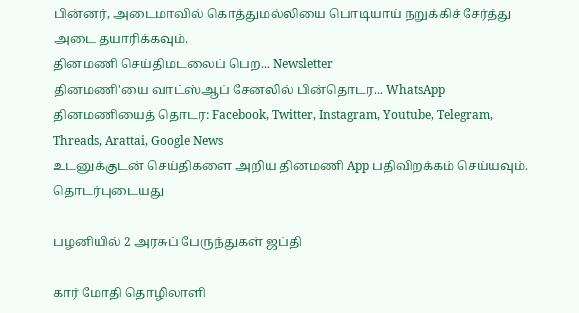பின்னர், அடைமாவில் கொத்துமல்லியை பொடியாய் நறுக்கிச் சேர்த்து அடை தயாரிக்கவும்.
தினமணி செய்திமடலைப் பெற... Newsletter
தினமணி'யை வாட்ஸ்ஆப் சேனலில் பின்தொடர... WhatsApp
தினமணியைத் தொடர: Facebook, Twitter, Instagram, Youtube, Telegram, Threads, Arattai, Google News
உடனுக்குடன் செய்திகளை அறிய தினமணி App பதிவிறக்கம் செய்யவும்.
தொடர்புடையது

பழனியில் 2 அரசுப் பேருந்துகள் ஜப்தி

கார் மோதி தொழிலாளி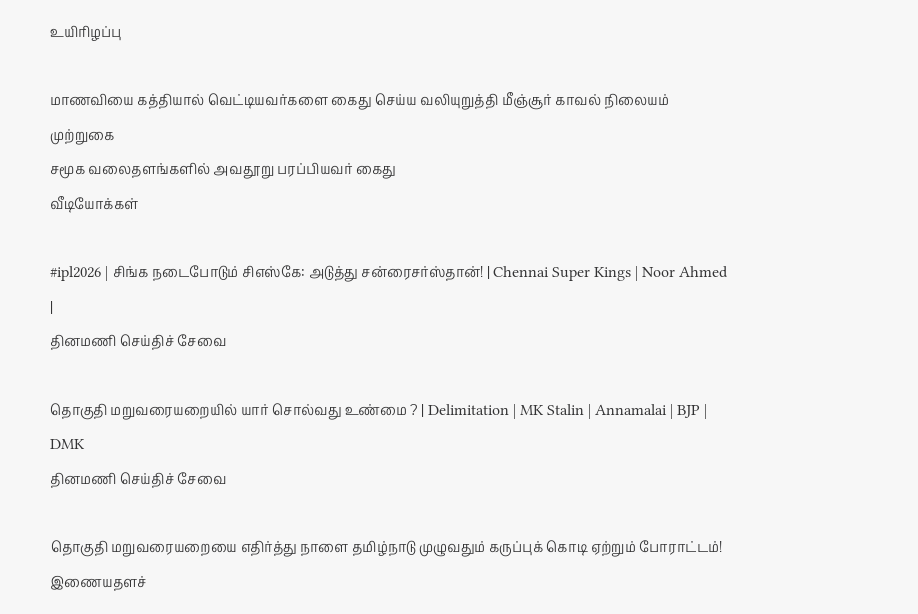உயிரிழப்பு

மாணவியை கத்தியால் வெட்டியவர்களை கைது செய்ய வலியுறுத்தி மீஞ்சூர் காவல் நிலையம் முற்றுகை
சமூக வலைதளங்களில் அவதூறு பரப்பியவர் கைது
வீடியோக்கள்

#ipl2026 | சிங்க நடைபோடும் சிஎஸ்கே: அடுத்து சன்ரைசர்ஸ்தான்! | Chennai Super Kings | Noor Ahmed |
தினமணி செய்திச் சேவை

தொகுதி மறுவரையறையில் யார் சொல்வது உண்மை ? | Delimitation | MK Stalin | Annamalai | BJP | DMK
தினமணி செய்திச் சேவை

தொகுதி மறுவரையறையை எதிர்த்து நாளை தமிழ்நாடு முழுவதும் கருப்புக் கொடி ஏற்றும் போராட்டம்!
இணையதளச்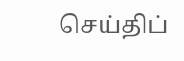செய்திப்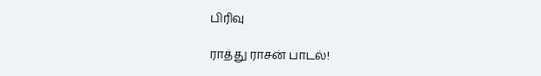பிரிவு

ராத்து ராசன் பாடல்!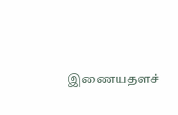இணையதளச்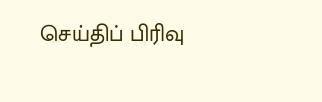செய்திப் பிரிவு